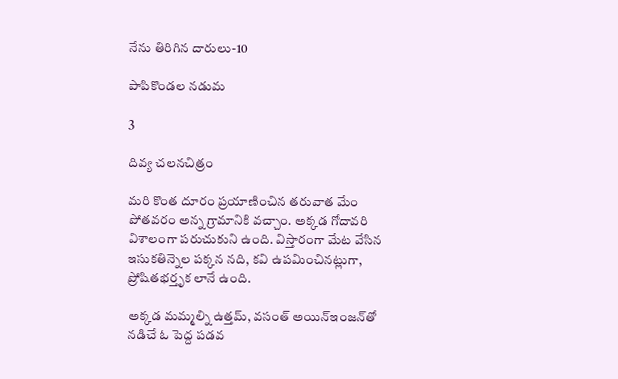నేను తిరిగిన దారులు-10

పాపికొండల నడుమ

3

దివ్య చలనచిత్రం

మరి కొంత దూరం ప్రయాణించిన తరువాత మేం పోతవరం అన్న గ్రామానికి వచ్చాం. అక్కడ గోదావరి విశాలంగా పరుచుకుని ఉంది. విస్తారంగా మేట వేసిన ఇసుకతిన్నెల పక్కన నది, కవి ఉపమించినట్లుగా, ప్రోషితభర్తృక లానే ఉంది.

అక్కడ మమ్మల్ని ఉత్తమ్, వసంత్ అయిన్ఇంజన్‌తో నడిచే ఓ పెద్ద పడవ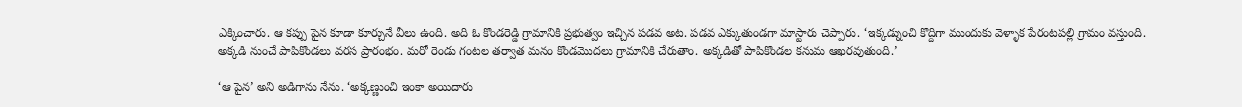ఎక్కించారు. ఆ కప్పు పైన కూడా కూర్చునే వీలు ఉంది. అది ఓ కొండరెడ్డి గ్రామానికి ప్రభుత్వం ఇచ్చిన పడవ అట. పడవ ఎక్కుతుండగా మాస్టారు చెప్పారు. ‘ఇక్కడ్నుంచి కొద్దిగా ముందుకు వెళ్ళాక పేరంటపల్లి గ్రామం వస్తుంది. అక్కడి నుంచే పాపికొండలు వరస ప్రారంభం. మరో రెండు గంటల తర్వాత మనం కొండమొదలు గ్రామానికి చేరుతాం. అక్కడితో పాపికొండల కనుమ ఆఖరవుతుంది.’

‘ఆ పైన’ అని అడిగాను నేను. ‘అక్కణ్ణుంచి ఇంకా అయిదారు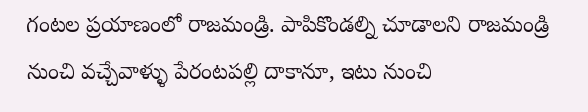గంటల ప్రయాణంలో రాజమండ్రి. పాపికొండల్ని చూడాలని రాజమండ్రి నుంచి వచ్చేవాళ్ళు పేరంటపల్లి దాకానూ, ఇటు నుంచి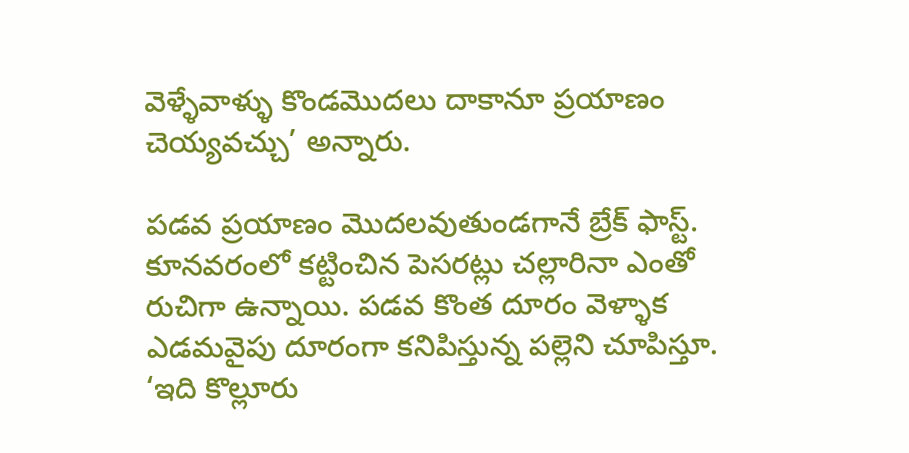వెళ్ళేవాళ్ళు కొండమొదలు దాకానూ ప్రయాణం చెయ్యవచ్చు’ అన్నారు.

పడవ ప్రయాణం మొదలవుతుండగానే బ్రేక్ ఫాస్ట్. కూనవరంలో కట్టించిన పెసరట్లు చల్లారినా ఎంతో రుచిగా ఉన్నాయి. పడవ కొంత దూరం వెళ్ళాక ఎడమవైపు దూరంగా కనిపిస్తున్న పల్లెని చూపిస్తూ. ‘ఇది కొల్లూరు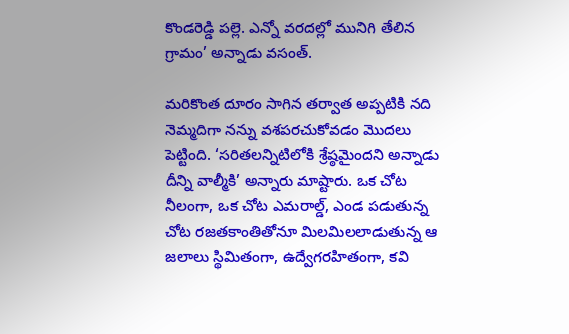కొండరెడ్డి పల్లె. ఎన్నో వరదల్లో మునిగి తేలిన గ్రామం’ అన్నాడు వసంత్.

మరికొంత దూరం సాగిన తర్వాత అప్పటికి నది నెమ్మదిగా నన్ను వశపరచుకోవడం మొదలు పెట్టింది. ‘సరితలన్నిటిలోకి శ్రేష్ఠమైందని అన్నాడు దీన్ని వాల్మీకి’ అన్నారు మాష్టారు. ఒక చోట నీలంగా, ఒక చోట ఎమరాల్డ్, ఎండ పడుతున్న చోట రజతకాంతితోనూ మిలమిలలాడుతున్న ఆ జలాలు స్థిమితంగా, ఉద్వేగరహితంగా, కవి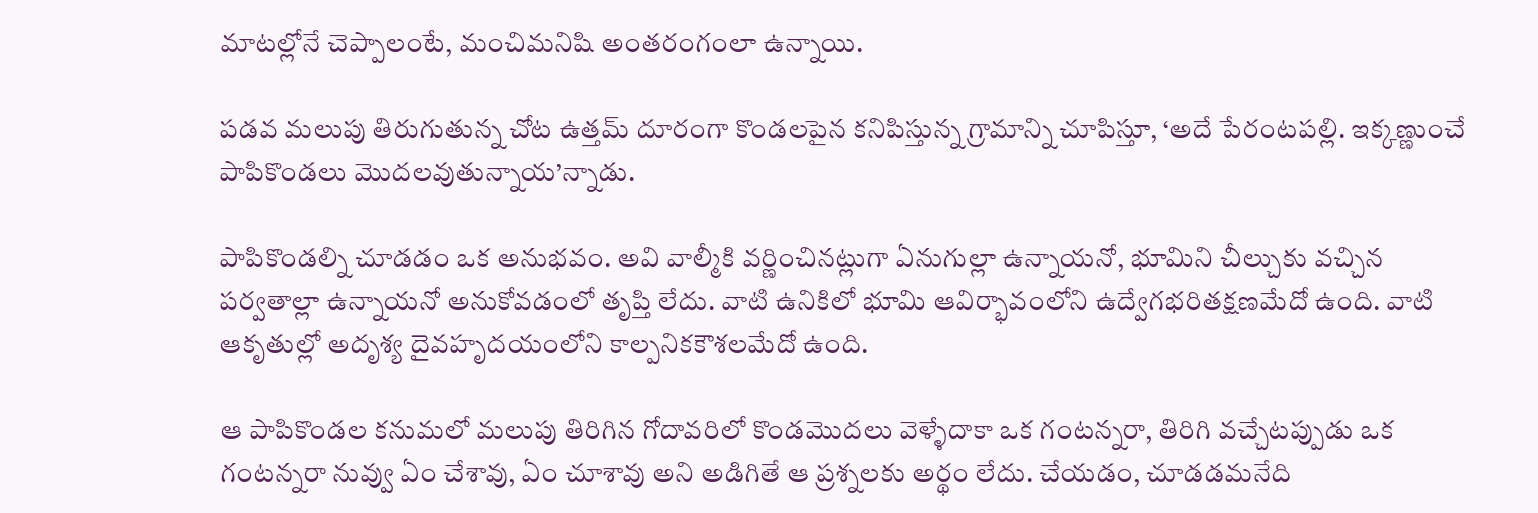మాటల్లోనే చెప్పాలంటే, మంచిమనిషి అంతరంగంలా ఉన్నాయి.

పడవ మలుపు తిరుగుతున్న చోట ఉత్తమ్ దూరంగా కొండలపైన కనిపిస్తున్న గ్రామాన్ని చూపిస్తూ, ‘అదే పేరంటపల్లి. ఇక్కణ్ణుంచే పాపికొండలు మొదలవుతున్నాయ’న్నాడు.

పాపికొండల్ని చూడడం ఒక అనుభవం. అవి వాల్మీకి వర్ణించినట్లుగా ఏనుగుల్లా ఉన్నాయనో, భూమిని చీల్చుకు వచ్చిన పర్వతాల్లా ఉన్నాయనో అనుకోవడంలో తృప్తి లేదు. వాటి ఉనికిలో భూమి ఆవిర్భావంలోని ఉద్వేగభరితక్షణమేదో ఉంది. వాటి ఆకృతుల్లో అదృశ్య దైవహృదయంలోని కాల్పనికకౌశలమేదో ఉంది.

ఆ పాపికొండల కనుమలో మలుపు తిరిగిన గోదావరిలో కొండమొదలు వెళ్ళేదాకా ఒక గంటన్నరా, తిరిగి వచ్చేటప్పుడు ఒక గంటన్నరా నువ్వు ఏం చేశావు, ఏం చూశావు అని అడిగితే ఆ ప్రశ్నలకు అర్థం లేదు. చేయడం, చూడడమనేది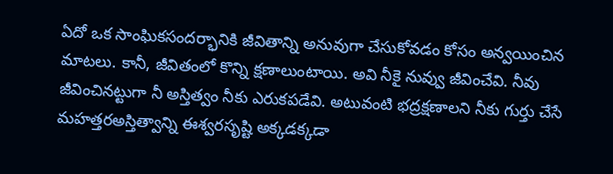ఏదో ఒక సాంఘికసందర్భానికి జీవితాన్ని అనువుగా చేసుకోవడం కోసం అన్వయించిన మాటలు. కానీ, జీవితంలో కొన్ని క్షణాలుంటాయి. అవి నీకై నువ్వు జీవించేవి. నీవు జీవించినట్టుగా నీ అస్తిత్వం నీకు ఎరుకపడేవి. అటువంటి భద్రక్షణాలని నీకు గుర్తు చేసే మహత్తరఅస్తిత్వాన్ని ఈశ్వరసృష్టి అక్కడక్కడా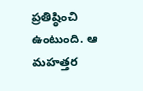ప్రతిష్ఠించి ఉంటుంది. ఆ మహత్తర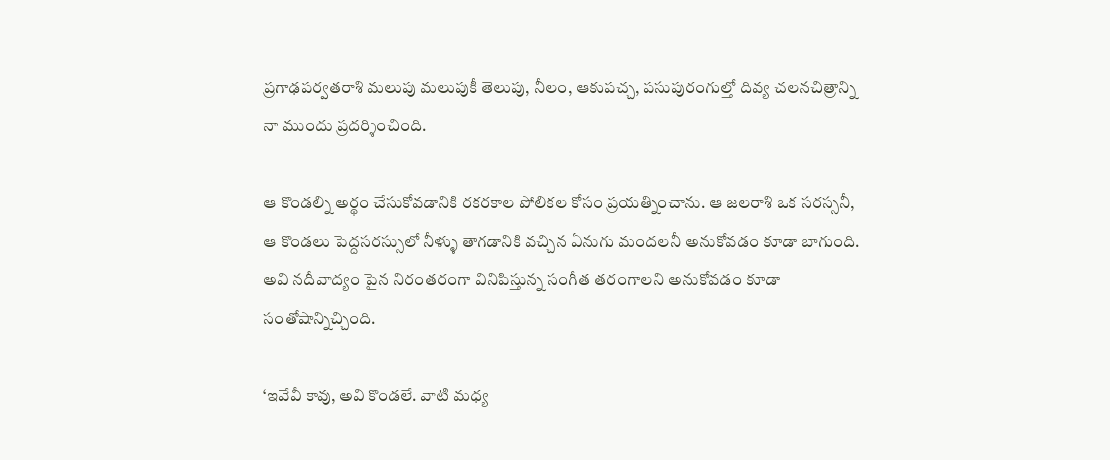ప్రగాఢపర్వతరాశి మలుపు మలుపుకీ తెలుపు, నీలం, ఆకుపచ్చ, పసుపురంగుల్తో దివ్య చలనచిత్రాన్ని నా ముందు ప్రదర్శించింది.

ఆ కొండల్ని అర్థం చేసుకోవడానికి రకరకాల పోలికల కోసం ప్రయత్నించాను. ఆ జలరాశి ఒక సరస్సనీ, ఆ కొండలు పెద్దసరస్సులో నీళ్ళు తాగడానికి వచ్చిన ఏనుగు మందలనీ అనుకోవడం కూడా బాగుంది. అవి నదీవాద్యం పైన నిరంతరంగా వినిపిస్తున్న సంగీత తరంగాలని అనుకోవడం కూడా సంతోషాన్నిచ్చింది.

‘ఇవేవీ కావు, అవి కొండలే. వాటి మధ్య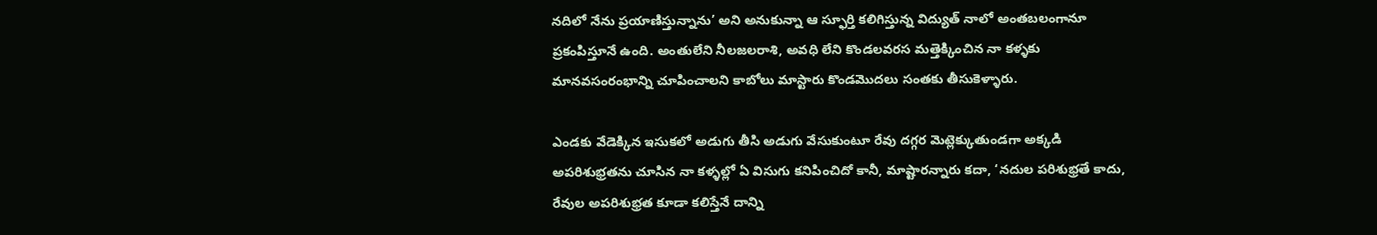నదిలో నేను ప్రయాణిస్తున్నాను’ అని అనుకున్నా ఆ స్ఫూర్తి కలిగిస్తున్న విద్యుత్ నాలో అంతబలంగానూ ప్రకంపిస్తూనే ఉంది. అంతులేని నీలజలరాశి, అవధి లేని కొండలవరస మత్తెక్కించిన నా కళ్ళకు మానవసంరంభాన్ని చూపించాలని కాబోలు మాస్టారు కొండమొదలు సంతకు తీసుకెళ్ళారు.

ఎండకు వేడెక్కిన ఇసుకలో అడుగు తీసి అడుగు వేసుకుంటూ రేవు దగ్గర మెట్లెక్కుతుండగా అక్కడి అపరిశుభ్రతను చూసిన నా కళ్ళల్లో ఏ విసుగు కనిపించిదో కానీ, మాష్టారన్నారు కదా, ‘నదుల పరిశుభ్రతే కాదు, రేవుల అపరిశుభ్రత కూడా కలిస్తేనే దాన్ని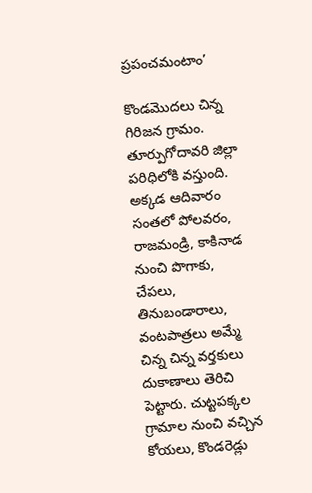ప్రపంచమంటాం’

కొండమొదలు చిన్న గిరిజన గ్రామం. తూర్పుగోదావరి జిల్లా పరిధిలోకి వస్తుంది. అక్కడ ఆదివారం సంతలో పోలవరం, రాజమండ్రి, కాకినాడ నుంచి పొగాకు, చేపలు, తినుబండారాలు, వంటపాత్రలు అమ్మే చిన్న చిన్న వర్తకులు దుకాణాలు తెరిచి పెట్టారు. చుట్టపక్కల గ్రామాల నుంచి వచ్చిన కోయలు, కొండరెడ్లు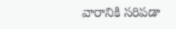వారానికి సరిపడా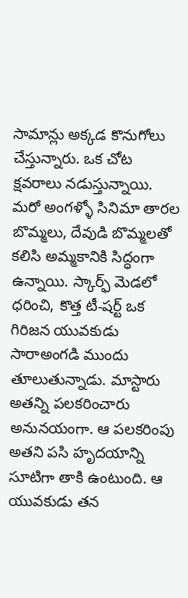సామాన్లు అక్కడ కొనుగోలు చేస్తున్నారు. ఒక చోట క్షవరాలు నడుస్తున్నాయి. మరో అంగళ్ళో సినిమా తారల బొమ్మలు, దేవుడి బొమ్మలతో కలిసి అమ్మకానికి సిద్ధంగా ఉన్నాయి. స్కార్ఫ్ మెడలో ధరించి, కొత్త టీ-షర్ట్ ఒక గిరిజన యువకుడు సారాఅంగడి ముందు తూలుతున్నాడు. మాస్టారు అతన్ని పలకరించారు అనునయంగా. ఆ పలకరింపు అతని పసి హృదయాన్ని సూటిగా తాకి ఉంటుంది. ఆ యువకుడు తన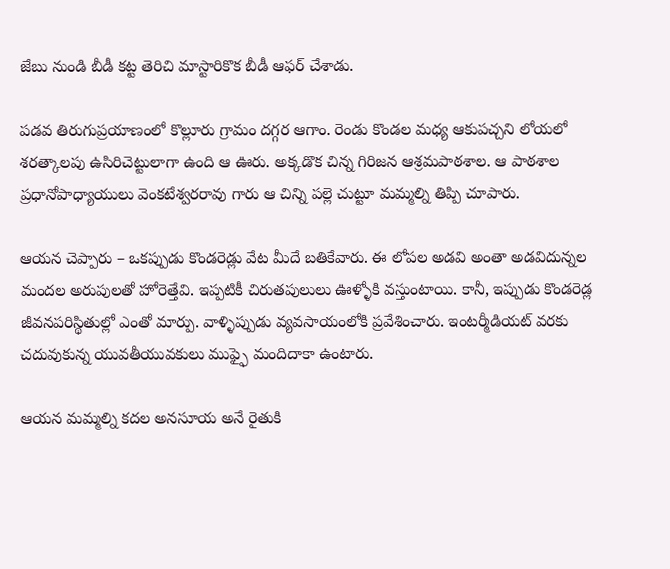జేబు నుండి బీడీ కట్ట తెరిచి మాస్టారికొక బీడీ ఆఫర్ చేశాడు.

పడవ తిరుగుప్రయాణంలో కొల్లూరు గ్రామం దగ్గర ఆగాం. రెండు కొండల మధ్య ఆకుపచ్చని లోయలో శరత్కాలపు ఉసిరిచెట్టులాగా ఉంది ఆ ఊరు. అక్కడొక చిన్న గిరిజన ఆశ్రమపాఠశాల. ఆ పాఠశాల ప్రధానోపాధ్యాయులు వెంకటేశ్వరరావు గారు ఆ చిన్ని పల్లె చుట్టూ మమ్మల్ని తిప్పి చూపారు.

ఆయన చెప్పారు – ఒకప్పుడు కొండరెడ్లు వేట మీదే బతికేవారు. ఈ లోపల అడవి అంతా అడవిదున్నల మందల అరుపులతో హోరెత్తేవి. ఇప్పటికీ చిరుతపులులు ఊళ్ళోకి వస్తుంటాయి. కానీ, ఇప్పుడు కొండరెడ్ల జీవనపరిస్థితుల్లో ఎంతో మార్పు. వాళ్ళిప్పుడు వ్యవసాయంలోకి ప్రవేశించారు. ఇంటర్మీడియట్ వరకు చదువుకున్న యువతీయువకులు ముఫ్ఫై మందిదాకా ఉంటారు.

ఆయన మమ్మల్ని కదల అనసూయ అనే రైతుకి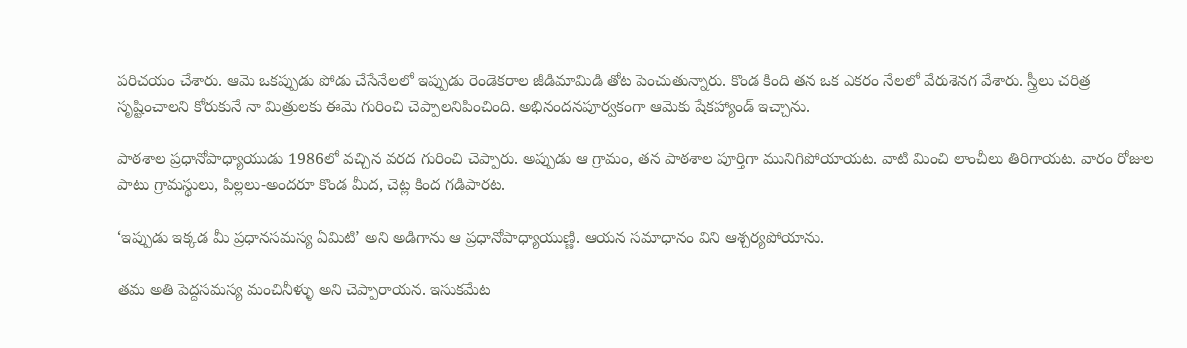పరిచయం చేశారు. ఆమె ఒకప్పుడు పోడు చేసేనేలలో ఇప్పుడు రెండెకరాల జీడిమామిడి తోట పెంచుతున్నారు. కొండ కింది తన ఒక ఎకరం నేలలో వేరుశెనగ వేశారు. స్త్రీలు చరిత్ర సృష్టించాలని కోరుకునే నా మిత్రులకు ఈమె గురించి చెప్పాలనిపించింది. అభినందనపూర్వకంగా ఆమెకు షేకహ్యాండ్ ఇచ్చాను.

పాఠశాల ప్రధానోపాధ్యాయుడు 1986లో వచ్చిన వరద గురించి చెప్పారు. అప్పుడు ఆ గ్రామం, తన పాఠశాల పూర్తిగా మునిగిపోయాయట. వాటి మించి లాంచీలు తిరిగాయట. వారం రోజుల పాటు గ్రామస్థులు, పిల్లలు-అందరూ కొండ మీద, చెట్ల కింద గడిపారట.

‘ఇప్పుడు ఇక్కడ మీ ప్రధానసమస్య ఏమిటి’ అని అడిగాను ఆ ప్రధానోపాధ్యాయుణ్ణి. ఆయన సమాధానం విని ఆశ్చర్యపోయాను.

తమ అతి పెద్దసమస్య మంచినీళ్ళు అని చెప్పారాయన. ఇసుకమేట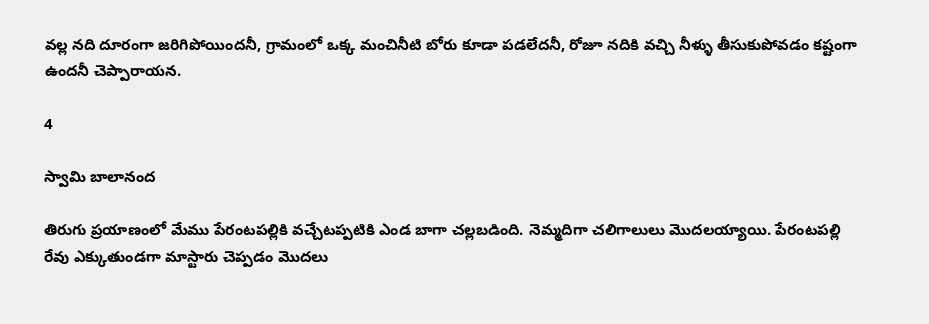వల్ల నది దూరంగా జరిగిపోయిందనీ, గ్రామంలో ఒక్క మంచినీటి బోరు కూడా పడలేదనీ, రోజూ నదికి వచ్చి నీళ్ళు తీసుకుపోవడం కష్టంగా ఉందనీ చెప్పారాయన.

4

స్వామి బాలానంద

తిరుగు ప్రయాణంలో మేము పేరంటపల్లికి వచ్చేటప్పటికి ఎండ బాగా చల్లబడింది. నెమ్మదిగా చలిగాలులు మొదలయ్యాయి. పేరంటపల్లి రేవు ఎక్కుతుండగా మాస్టారు చెప్పడం మొదలు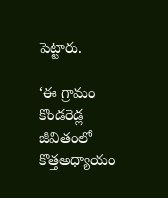పెట్టారు.

‘ఈ గ్రామం కొండరెడ్ల జీవితంలో కొత్తఅధ్యాయం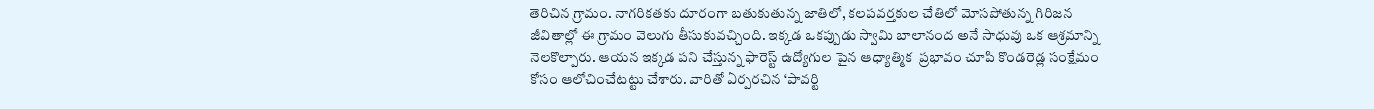తెరిచిన గ్రామం. నాగరికతకు దూరంగా బతుకుతున్న జాతిలో, కలపవర్తకుల చేతిలో మోసపోతున్న గిరిజన జీవితాల్లో ఈ గ్రామం వెలుగు తీసుకువచ్చింది. ఇక్కడ ఒకప్పుడు స్వామి బాలానంద అనే సాధువు ఒక ఆశ్రమాన్ని నెలకొల్పారు. ఆయన ఇక్కడ పని చేస్తున్న ఫారెస్ట్ ఉద్యోగుల పైన ఆధ్యాత్మిక  ప్రభావం చూపి కొండరెడ్ల సంక్షేమం కోసం ఆలోచించేటట్టు చేశారు. వారితో ఏర్పరచిన ‘పావర్టి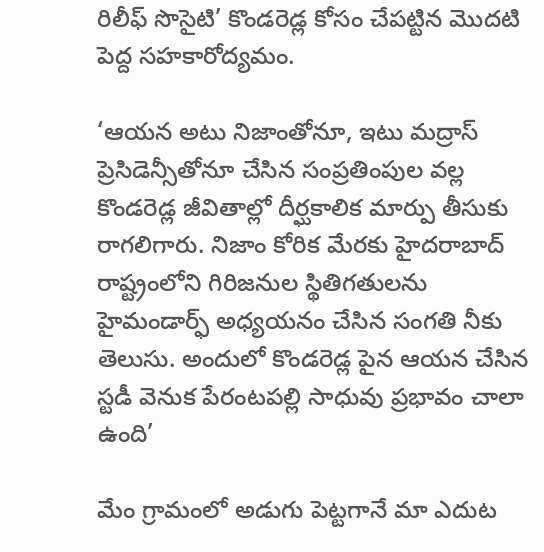రిలీఫ్ సొసైటి’ కొండరెడ్ల కోసం చేపట్టిన మొదటి పెద్ద సహకారోద్యమం.

‘ఆయన అటు నిజాంతోనూ, ఇటు మద్రాస్ ప్రెసిడెన్సీతోనూ చేసిన సంప్రతింపుల వల్ల కొండరెడ్ల జీవితాల్లో దీర్ఘకాలిక మార్పు తీసుకు రాగలిగారు. నిజాం కోరిక మేరకు హైదరాబాద్ రాష్ట్రంలోని గిరిజనుల స్థితిగతులను హైమండార్ఫ్ అధ్యయనం చేసిన సంగతి నీకు తెలుసు. అందులో కొండరెడ్ల పైన ఆయన చేసిన స్టడీ వెనుక పేరంటపల్లి సాధువు ప్రభావం చాలా ఉంది’

మేం గ్రామంలో అడుగు పెట్టగానే మా ఎదుట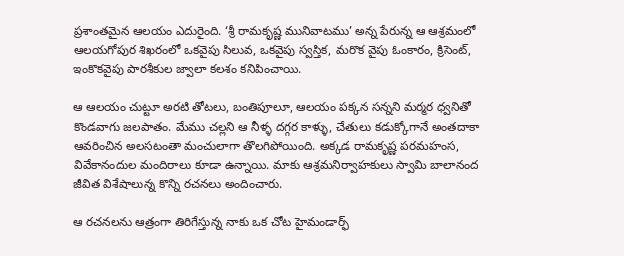ప్రశాంతమైన ఆలయం ఎదురైంది. ‘శ్రీ రామకృష్ణ మునివాటము’ అన్న పేరున్న ఆ ఆశ్రమంలో ఆలయగోపుర శిఖరంలో ఒకవైపు సిలువ, ఒకవైపు స్వస్తిక, మరొక వైపు ఓంకారం, క్రిసెంట్, ఇంకొకవైపు పారశీకుల జ్వాలా కలశం కనిపించాయి.

ఆ ఆలయం చుట్టూ అరటి తోటలు, బంతిపూలూ, ఆలయం పక్కన సన్నని మర్మర ధ్వనితో కొండవాగు జలపాతం. మేము చల్లని ఆ నీళ్ళ దగ్గర కాళ్ళు, చేతులు కడుక్కోగానే అంతదాకా ఆవరించిన అలసటంతా మంచులాగా తొలగిపోయింది. అక్కడ రామకృష్ణ పరమహంస, వివేకానందుల మందిరాలు కూడా ఉన్నాయి. మాకు ఆశ్రమనిర్వాహకులు స్వామి బాలానంద జీవిత విశేషాలున్న కొన్ని రచనలు అందించారు.

ఆ రచనలను ఆత్రంగా తిరిగేస్తున్న నాకు ఒక చోట హైమండార్ఫ్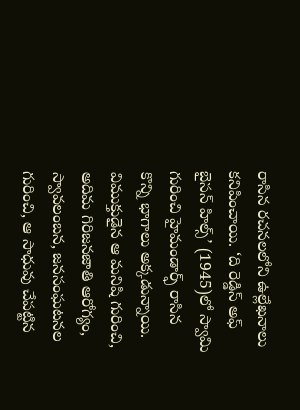రాసిన రచనలలోని ఉల్లేఖనాలు కనిపించాయి. ‘ది రెడ్డిస్ అఫ్ బైసన్ హిల్స్’ (1945)లో స్వామి గురించి హైమండార్ఫ్ రాసిన కొన్ని భాగాలు అక్కడున్నాయి. విముక్తుడైన ఆ మనిషి గురించి, అదిమ గిరిజనజాతి ఆరోగ్యం, స్వావలంబన, జనసంఘటనల గురించి, ఆ సాధువు చేపట్టిన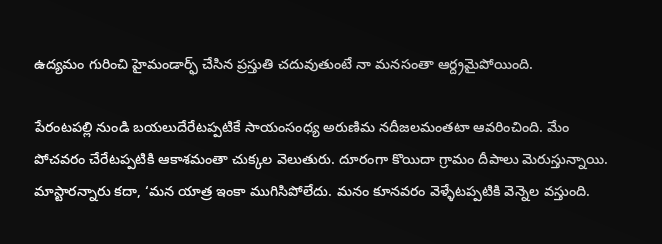ఉద్యమం గురించి హైమండార్ఫ్ చేసిన ప్రస్తుతి చదువుతుంటే నా మనసంతా ఆర్ద్రమైపోయింది.

పేరంటపల్లి నుండి బయలుదేరేటప్పటికే సాయంసంధ్య అరుణిమ నదీజలమంతటా ఆవరించింది. మేం పోచవరం చేరేటప్పటికి ఆకాశమంతా చుక్కల వెలుతురు. దూరంగా కొయిదా గ్రామం దీపాలు మెరుస్తున్నాయి. మాస్టారన్నారు కదా, ‘మన యాత్ర ఇంకా ముగిసిపోలేదు. మనం కూనవరం వెళ్ళేటప్పటికి వెన్నెల వస్తుంది.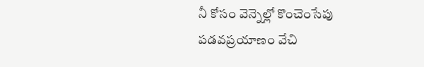నీ కోసం వెన్నెల్లో కొంచెంసేపు పడవప్రయాణం వేచి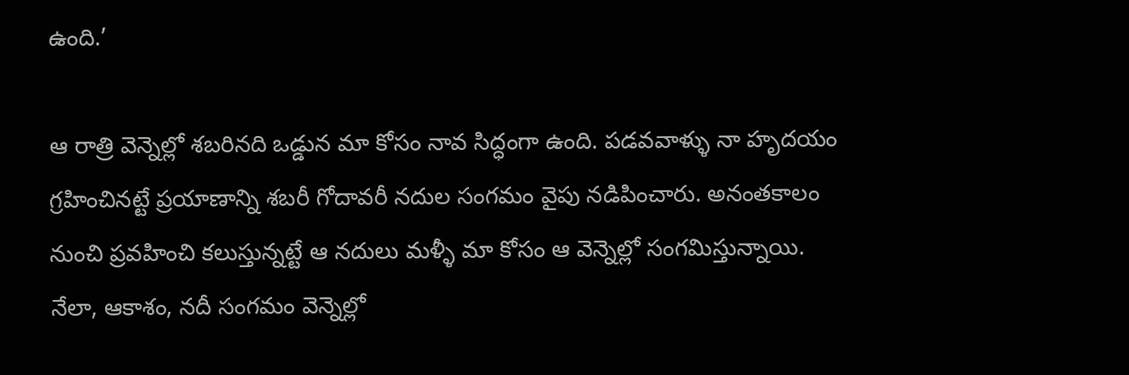ఉంది.’

ఆ రాత్రి వెన్నెల్లో శబరినది ఒడ్డున మా కోసం నావ సిద్ధంగా ఉంది. పడవవాళ్ళు నా హృదయం గ్రహించినట్టే ప్రయాణాన్ని శబరీ గోదావరీ నదుల సంగమం వైపు నడిపించారు. అనంతకాలం నుంచి ప్రవహించి కలుస్తున్నట్టే ఆ నదులు మళ్ళీ మా కోసం ఆ వెన్నెల్లో సంగమిస్తున్నాయి. నేలా, ఆకాశం, నదీ సంగమం వెన్నెల్లో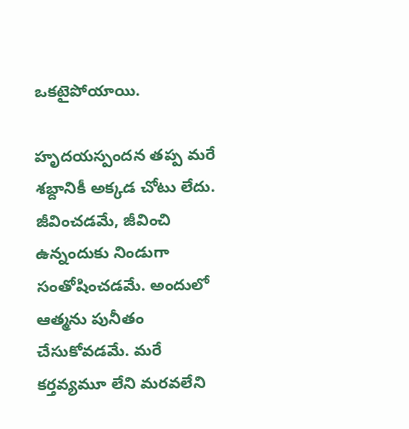ఒకటైపోయాయి.

హృదయస్పందన తప్ప మరే శబ్దానికీ అక్కడ చోటు లేదు. జీవించడమే, జీవించి ఉన్నందుకు నిండుగా సంతోషించడమే. అందులో ఆత్మను పునీతం చేసుకోవడమే. మరే కర్తవ్యమూ లేని మరవలేని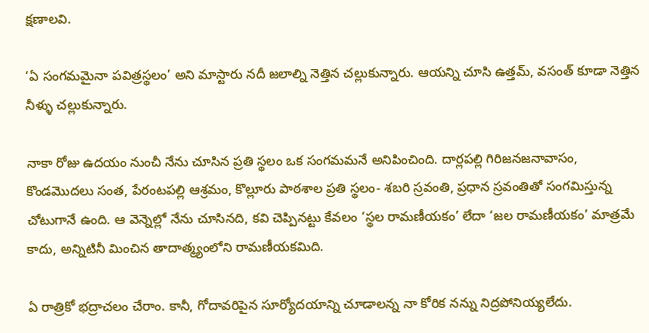క్షణాలవి.

‘ఏ సంగమమైనా పవిత్రస్థలం’ అని మాస్టారు నదీ జలాల్ని నెత్తిన చల్లుకున్నారు. ఆయన్ని చూసి ఉత్తమ్, వసంత్ కూడా నెత్తిన నీళ్ళు చల్లుకున్నారు.

నాకా రోజు ఉదయం నుంచీ నేను చూసిన ప్రతి స్థలం ఒక సంగమమనే అనిపించింది. దార్లపల్లి గిరిజనజనావాసం, కొండమొదలు సంత, పేరంటపల్లి ఆశ్రమం, కొల్లూరు పాఠశాల ప్రతి స్థలం- శబరి స్రవంతి, ప్రధాన స్రవంతితో సంగమిస్తున్న చోటుగానే ఉంది. ఆ వెన్నెల్లో నేను చూసినది, కవి చెప్పినట్టు కేవలం ‘స్థల రామణీయకం’ లేదా ‘జల రామణీయకం’ మాత్రమే కాదు, అన్నిటినీ మించిన తాదాత్మ్యంలోని రామణీయకమిది.

ఏ రాత్రికో భద్రాచలం చేరాం. కానీ, గోదావరిపైన సూర్యోదయాన్ని చూడాలన్న నా కోరిక నన్ను నిద్రపోనియ్యలేదు.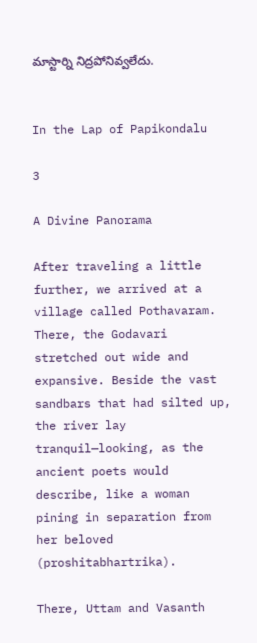మాస్టార్ని నిద్రపోనివ్వలేదు.


In the Lap of Papikondalu

3

A Divine Panorama

After traveling a little further, we arrived at a village called Pothavaram. There, the Godavari stretched out wide and expansive. Beside the vast sandbars that had silted up, the river lay tranquil—looking, as the ancient poets would describe, like a woman pining in separation from her beloved (proshitabhartrika).

There, Uttam and Vasanth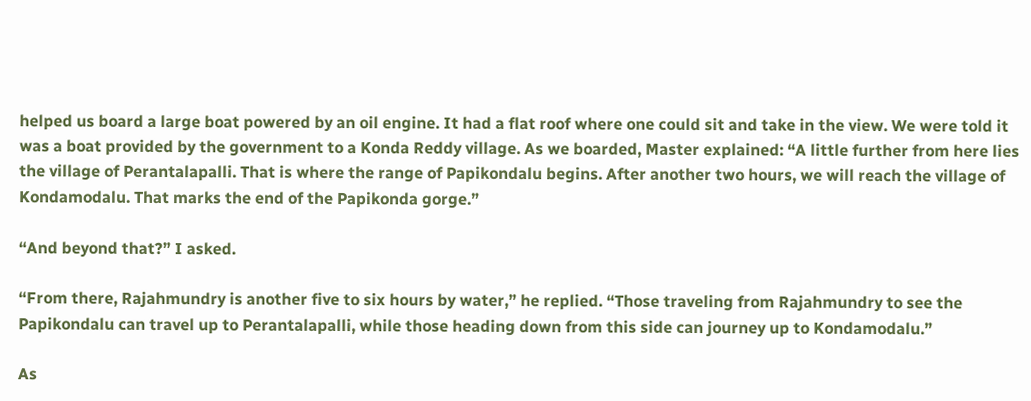helped us board a large boat powered by an oil engine. It had a flat roof where one could sit and take in the view. We were told it was a boat provided by the government to a Konda Reddy village. As we boarded, Master explained: “A little further from here lies the village of Perantalapalli. That is where the range of Papikondalu begins. After another two hours, we will reach the village of Kondamodalu. That marks the end of the Papikonda gorge.”

“And beyond that?” I asked.

“From there, Rajahmundry is another five to six hours by water,” he replied. “Those traveling from Rajahmundry to see the Papikondalu can travel up to Perantalapalli, while those heading down from this side can journey up to Kondamodalu.”

As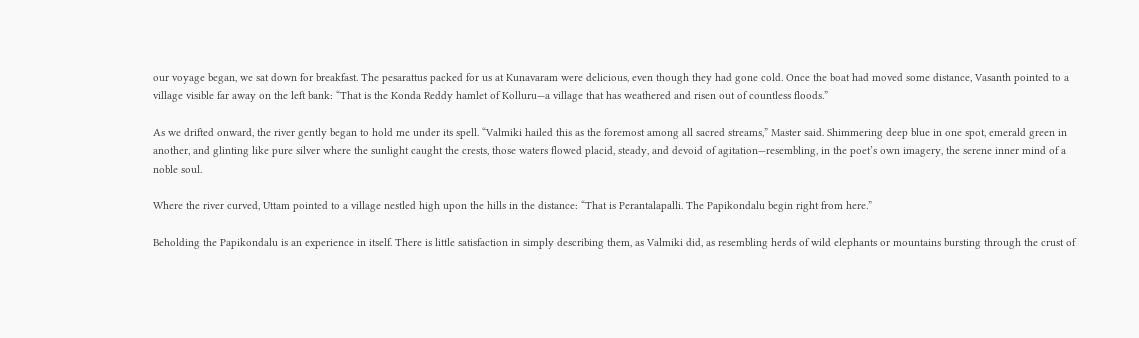our voyage began, we sat down for breakfast. The pesarattus packed for us at Kunavaram were delicious, even though they had gone cold. Once the boat had moved some distance, Vasanth pointed to a village visible far away on the left bank: “That is the Konda Reddy hamlet of Kolluru—a village that has weathered and risen out of countless floods.”

As we drifted onward, the river gently began to hold me under its spell. “Valmiki hailed this as the foremost among all sacred streams,” Master said. Shimmering deep blue in one spot, emerald green in another, and glinting like pure silver where the sunlight caught the crests, those waters flowed placid, steady, and devoid of agitation—resembling, in the poet’s own imagery, the serene inner mind of a noble soul.

Where the river curved, Uttam pointed to a village nestled high upon the hills in the distance: “That is Perantalapalli. The Papikondalu begin right from here.”

Beholding the Papikondalu is an experience in itself. There is little satisfaction in simply describing them, as Valmiki did, as resembling herds of wild elephants or mountains bursting through the crust of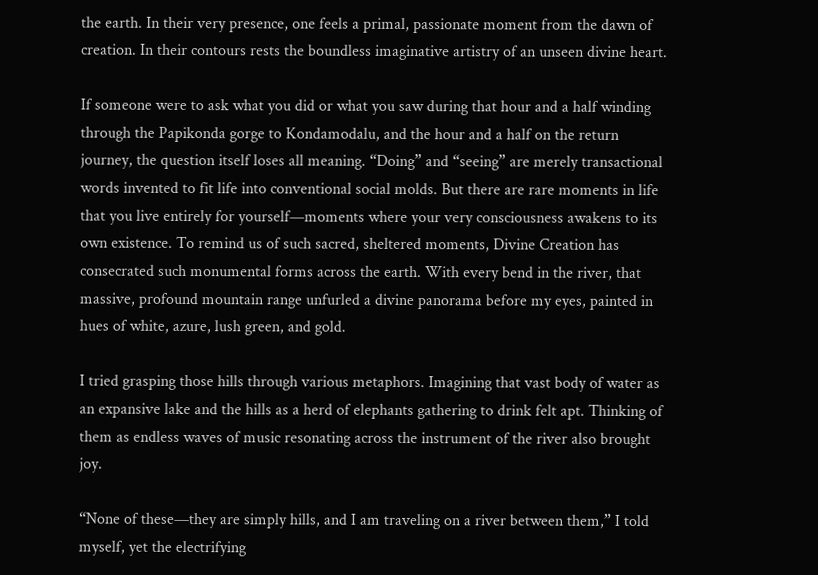the earth. In their very presence, one feels a primal, passionate moment from the dawn of creation. In their contours rests the boundless imaginative artistry of an unseen divine heart.

If someone were to ask what you did or what you saw during that hour and a half winding through the Papikonda gorge to Kondamodalu, and the hour and a half on the return journey, the question itself loses all meaning. “Doing” and “seeing” are merely transactional words invented to fit life into conventional social molds. But there are rare moments in life that you live entirely for yourself—moments where your very consciousness awakens to its own existence. To remind us of such sacred, sheltered moments, Divine Creation has consecrated such monumental forms across the earth. With every bend in the river, that massive, profound mountain range unfurled a divine panorama before my eyes, painted in hues of white, azure, lush green, and gold.

I tried grasping those hills through various metaphors. Imagining that vast body of water as an expansive lake and the hills as a herd of elephants gathering to drink felt apt. Thinking of them as endless waves of music resonating across the instrument of the river also brought joy.

“None of these—they are simply hills, and I am traveling on a river between them,” I told myself, yet the electrifying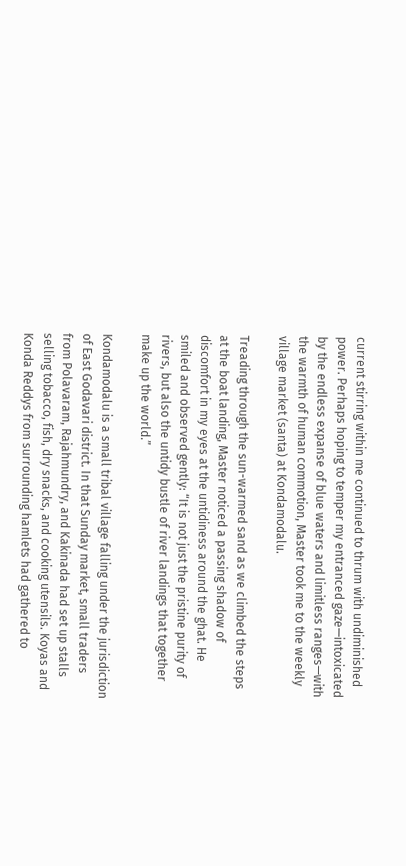current stirring within me continued to thrum with undiminished power. Perhaps hoping to temper my entranced gaze—intoxicated by the endless expanse of blue waters and limitless ranges—with the warmth of human commotion, Master took me to the weekly village market (santa) at Kondamodalu.

Treading through the sun-warmed sand as we climbed the steps at the boat landing, Master noticed a passing shadow of discomfort in my eyes at the untidiness around the ghat. He smiled and observed gently: “It is not just the pristine purity of rivers, but also the untidy bustle of river landings that together make up the world.”

Kondamodalu is a small tribal village falling under the jurisdiction of East Godavari district. In that Sunday market, small traders from Polavaram, Rajahmundry, and Kakinada had set up stalls selling tobacco, fish, dry snacks, and cooking utensils. Koyas and Konda Reddys from surrounding hamlets had gathered to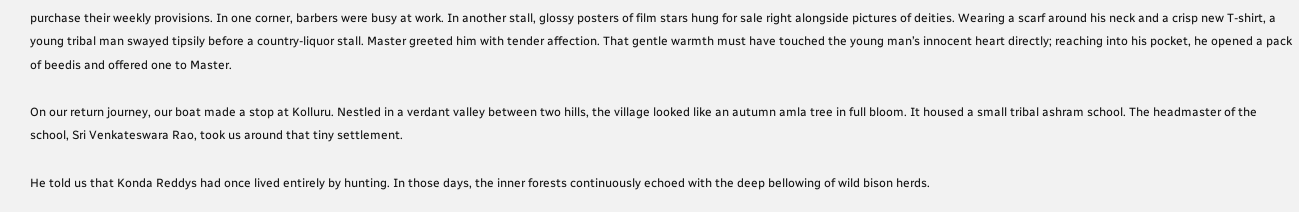purchase their weekly provisions. In one corner, barbers were busy at work. In another stall, glossy posters of film stars hung for sale right alongside pictures of deities. Wearing a scarf around his neck and a crisp new T-shirt, a young tribal man swayed tipsily before a country-liquor stall. Master greeted him with tender affection. That gentle warmth must have touched the young man’s innocent heart directly; reaching into his pocket, he opened a pack of beedis and offered one to Master.

On our return journey, our boat made a stop at Kolluru. Nestled in a verdant valley between two hills, the village looked like an autumn amla tree in full bloom. It housed a small tribal ashram school. The headmaster of the school, Sri Venkateswara Rao, took us around that tiny settlement.

He told us that Konda Reddys had once lived entirely by hunting. In those days, the inner forests continuously echoed with the deep bellowing of wild bison herds.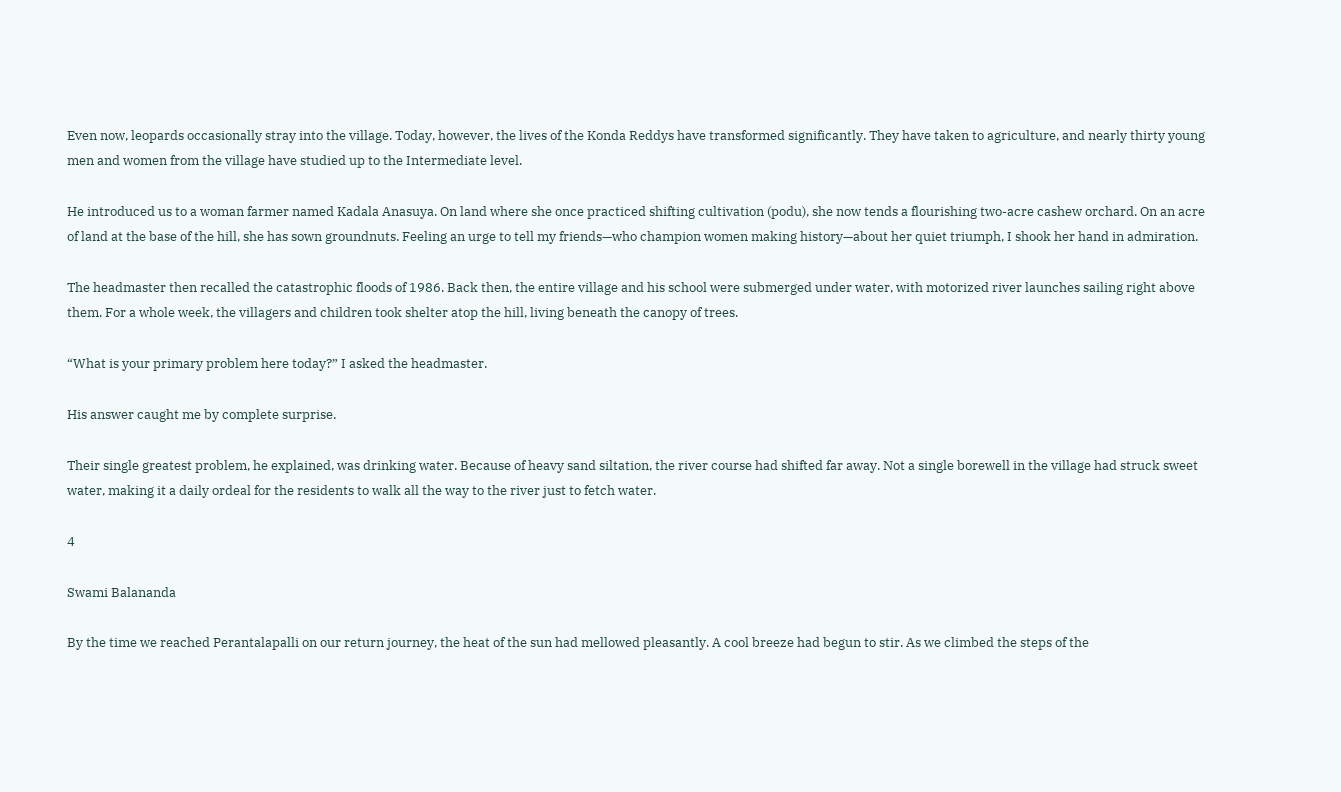Even now, leopards occasionally stray into the village. Today, however, the lives of the Konda Reddys have transformed significantly. They have taken to agriculture, and nearly thirty young men and women from the village have studied up to the Intermediate level.

He introduced us to a woman farmer named Kadala Anasuya. On land where she once practiced shifting cultivation (podu), she now tends a flourishing two-acre cashew orchard. On an acre of land at the base of the hill, she has sown groundnuts. Feeling an urge to tell my friends—who champion women making history—about her quiet triumph, I shook her hand in admiration.

The headmaster then recalled the catastrophic floods of 1986. Back then, the entire village and his school were submerged under water, with motorized river launches sailing right above them. For a whole week, the villagers and children took shelter atop the hill, living beneath the canopy of trees.

“What is your primary problem here today?” I asked the headmaster.

His answer caught me by complete surprise.

Their single greatest problem, he explained, was drinking water. Because of heavy sand siltation, the river course had shifted far away. Not a single borewell in the village had struck sweet water, making it a daily ordeal for the residents to walk all the way to the river just to fetch water.

4

Swami Balananda

By the time we reached Perantalapalli on our return journey, the heat of the sun had mellowed pleasantly. A cool breeze had begun to stir. As we climbed the steps of the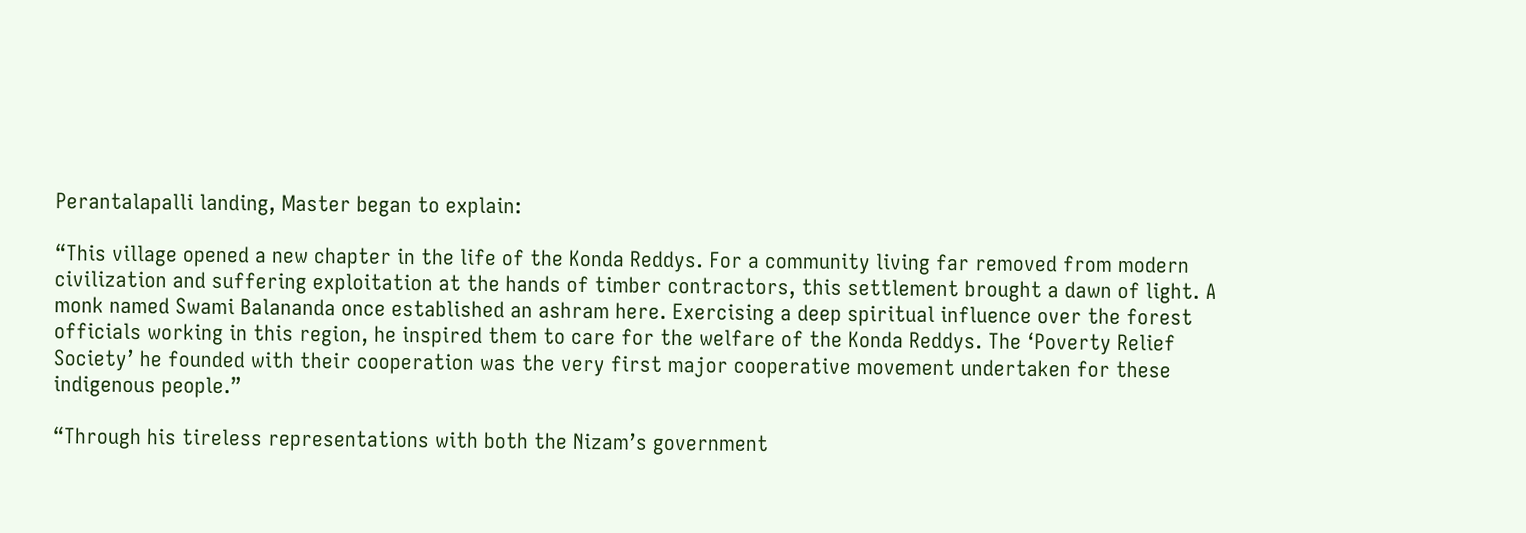Perantalapalli landing, Master began to explain:

“This village opened a new chapter in the life of the Konda Reddys. For a community living far removed from modern civilization and suffering exploitation at the hands of timber contractors, this settlement brought a dawn of light. A monk named Swami Balananda once established an ashram here. Exercising a deep spiritual influence over the forest officials working in this region, he inspired them to care for the welfare of the Konda Reddys. The ‘Poverty Relief Society’ he founded with their cooperation was the very first major cooperative movement undertaken for these indigenous people.”

“Through his tireless representations with both the Nizam’s government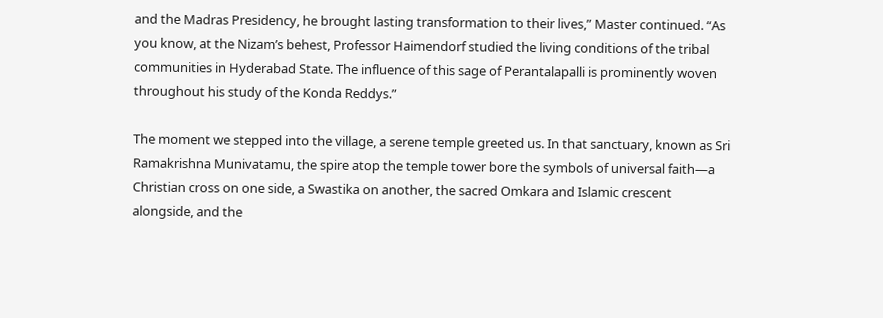and the Madras Presidency, he brought lasting transformation to their lives,” Master continued. “As you know, at the Nizam’s behest, Professor Haimendorf studied the living conditions of the tribal communities in Hyderabad State. The influence of this sage of Perantalapalli is prominently woven throughout his study of the Konda Reddys.”

The moment we stepped into the village, a serene temple greeted us. In that sanctuary, known as Sri Ramakrishna Munivatamu, the spire atop the temple tower bore the symbols of universal faith—a Christian cross on one side, a Swastika on another, the sacred Omkara and Islamic crescent alongside, and the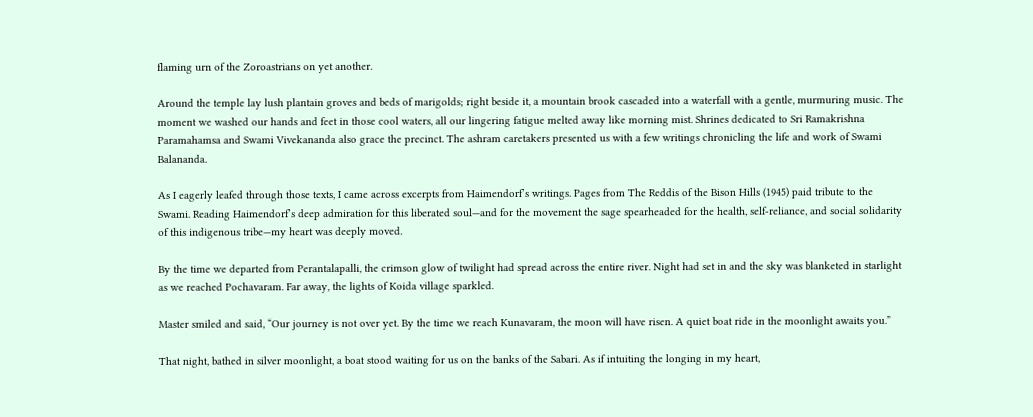flaming urn of the Zoroastrians on yet another.

Around the temple lay lush plantain groves and beds of marigolds; right beside it, a mountain brook cascaded into a waterfall with a gentle, murmuring music. The moment we washed our hands and feet in those cool waters, all our lingering fatigue melted away like morning mist. Shrines dedicated to Sri Ramakrishna Paramahamsa and Swami Vivekananda also grace the precinct. The ashram caretakers presented us with a few writings chronicling the life and work of Swami Balananda.

As I eagerly leafed through those texts, I came across excerpts from Haimendorf’s writings. Pages from The Reddis of the Bison Hills (1945) paid tribute to the Swami. Reading Haimendorf’s deep admiration for this liberated soul—and for the movement the sage spearheaded for the health, self-reliance, and social solidarity of this indigenous tribe—my heart was deeply moved.

By the time we departed from Perantalapalli, the crimson glow of twilight had spread across the entire river. Night had set in and the sky was blanketed in starlight as we reached Pochavaram. Far away, the lights of Koida village sparkled.

Master smiled and said, “Our journey is not over yet. By the time we reach Kunavaram, the moon will have risen. A quiet boat ride in the moonlight awaits you.”

That night, bathed in silver moonlight, a boat stood waiting for us on the banks of the Sabari. As if intuiting the longing in my heart,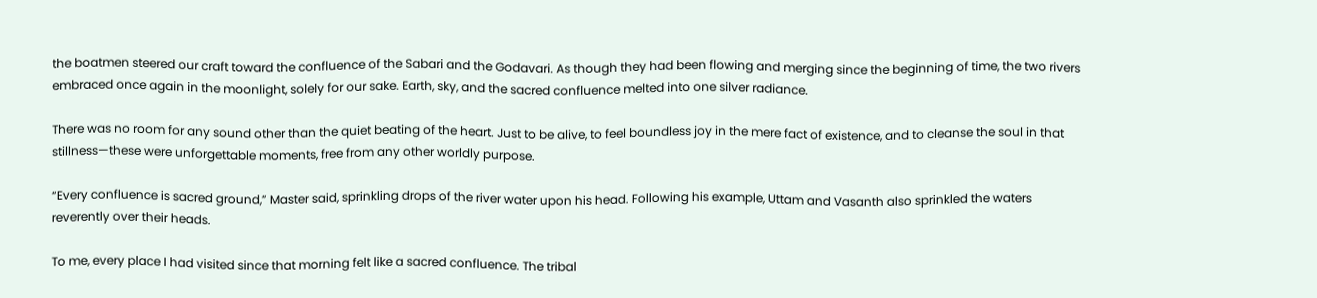the boatmen steered our craft toward the confluence of the Sabari and the Godavari. As though they had been flowing and merging since the beginning of time, the two rivers embraced once again in the moonlight, solely for our sake. Earth, sky, and the sacred confluence melted into one silver radiance.

There was no room for any sound other than the quiet beating of the heart. Just to be alive, to feel boundless joy in the mere fact of existence, and to cleanse the soul in that stillness—these were unforgettable moments, free from any other worldly purpose.

“Every confluence is sacred ground,” Master said, sprinkling drops of the river water upon his head. Following his example, Uttam and Vasanth also sprinkled the waters reverently over their heads.

To me, every place I had visited since that morning felt like a sacred confluence. The tribal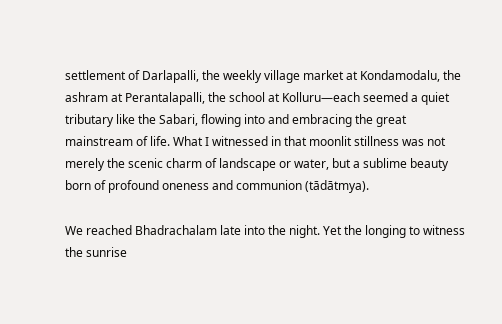settlement of Darlapalli, the weekly village market at Kondamodalu, the ashram at Perantalapalli, the school at Kolluru—each seemed a quiet tributary like the Sabari, flowing into and embracing the great mainstream of life. What I witnessed in that moonlit stillness was not merely the scenic charm of landscape or water, but a sublime beauty born of profound oneness and communion (tādātmya).

We reached Bhadrachalam late into the night. Yet the longing to witness the sunrise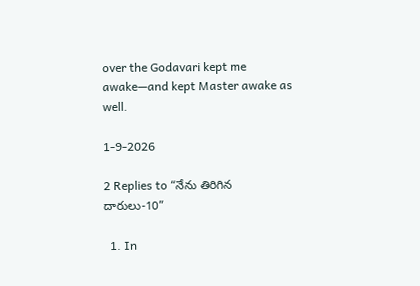over the Godavari kept me awake—and kept Master awake as well.

1-9-2026

2 Replies to “నేను తిరిగిన దారులు-10”

  1. In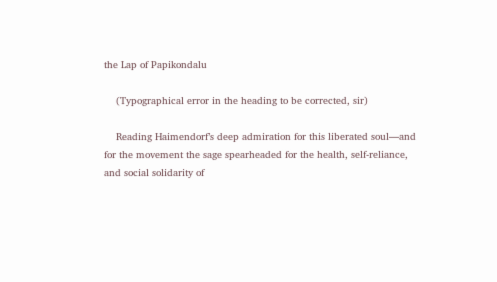the Lap of Papikondalu

    (Typographical error in the heading to be corrected, sir)

    Reading Haimendorf’s deep admiration for this liberated soul—and for the movement the sage spearheaded for the health, self-reliance, and social solidarity of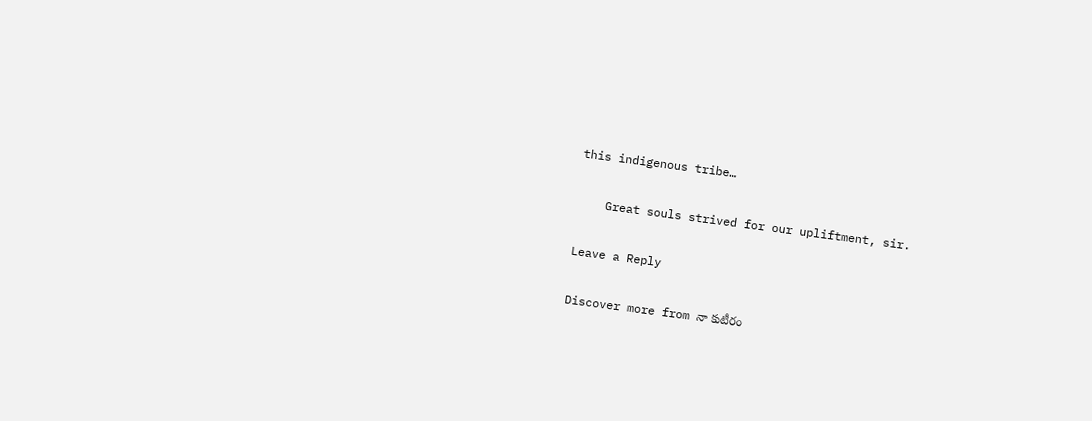this indigenous tribe…

    Great souls strived for our upliftment, sir.

Leave a Reply

Discover more from నా కుటీరం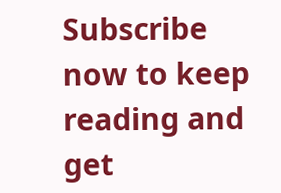Subscribe now to keep reading and get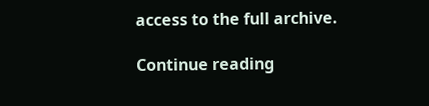access to the full archive.

Continue reading